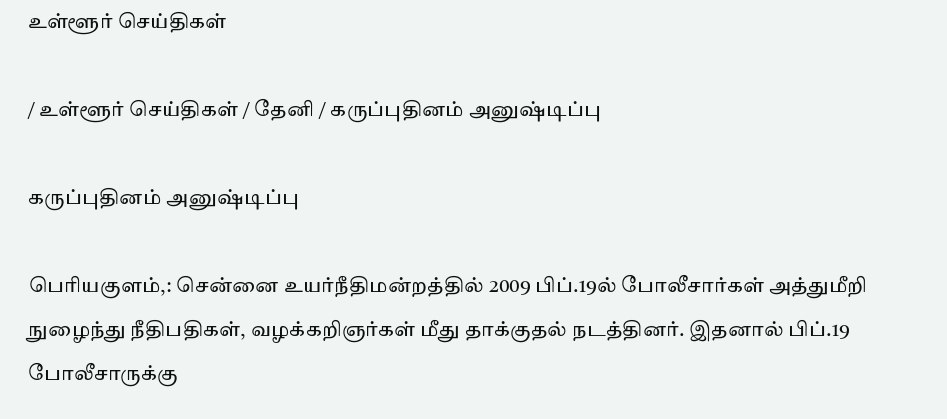உள்ளூர் செய்திகள்

/ உள்ளூர் செய்திகள் / தேனி / கருப்புதினம் அனுஷ்டிப்பு

கருப்புதினம் அனுஷ்டிப்பு

பெரியகுளம்,: சென்னை உயர்நீதிமன்றத்தில் 2009 பிப்.19ல் போலீசார்கள் அத்துமீறி நுழைந்து நீதிபதிகள், வழக்கறிஞர்கள் மீது தாக்குதல் நடத்தினர். இதனால் பிப்.19 போலீசாருக்கு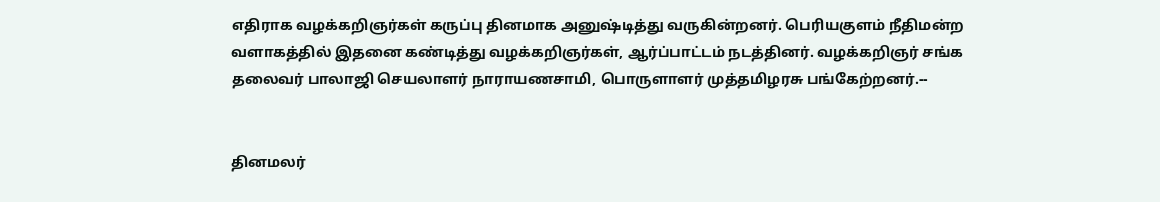எதிராக வழக்கறிஞர்கள் கருப்பு தினமாக அனுஷ்டித்து வருகின்றனர். பெரியகுளம் நீதிமன்ற வளாகத்தில் இதனை கண்டித்து வழக்கறிஞர்கள், ஆர்ப்பாட்டம் நடத்தினர். வழக்கறிஞர் சங்க தலைவர் பாலாஜி செயலாளர் நாராயணசாமி, பொருளாளர் முத்தமிழரசு பங்கேற்றனர்.--


தினமலர்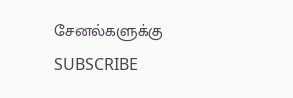சேனல்களுக்கு SUBSCRIBE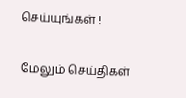செய்யுங்கள் !

மேலும் செய்திகள்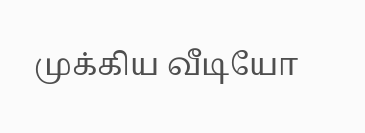முக்கிய வீடியோ